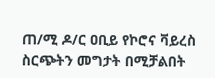ጠ/ሚ ዶ/ር ዐቢይ የኮሮና ቫይረስ ስርጭትን መግታት በሚቻልበት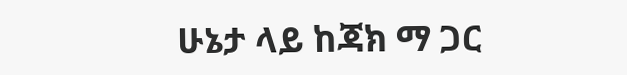ሁኔታ ላይ ከጃክ ማ ጋር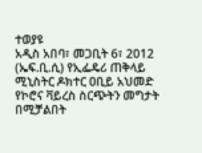ተወያዩ
አዲስ አበባ፣ መጋቢት 6፣ 2012 (ኤፍ.ቢ.ሲ) የኢፌዴሪ ጠቅላይ ሚኒስትር ዶክተር ዐቢይ አህመድ የኮሮና ቫይረስ ስርጭትን መግታት በሚቻልበት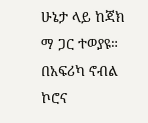ሁኔታ ላይ ከጃክ ማ ጋር ተወያዩ።
በአፍሪካ ኖብል ኮሮና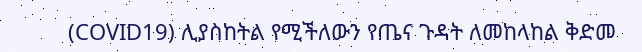(COVID19) ሊያስከትል የሚችለውን የጤና ጉዳት ለመከላከል ቅድመ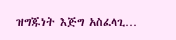ዝግጁነት እጅግ አስፈላጊ…